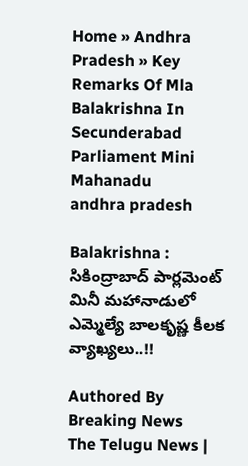Home » Andhra Pradesh » Key Remarks Of Mla Balakrishna In Secunderabad Parliament Mini Mahanadu
andhra pradesh

Balakrishna : సికింద్రాబాద్ పార్లమెంట్ మినీ మహానాడులో ఎమ్మెల్యే బాలకృష్ణ కీలక వ్యాఖ్యలు..!!

Authored By
Breaking News
The Telugu News |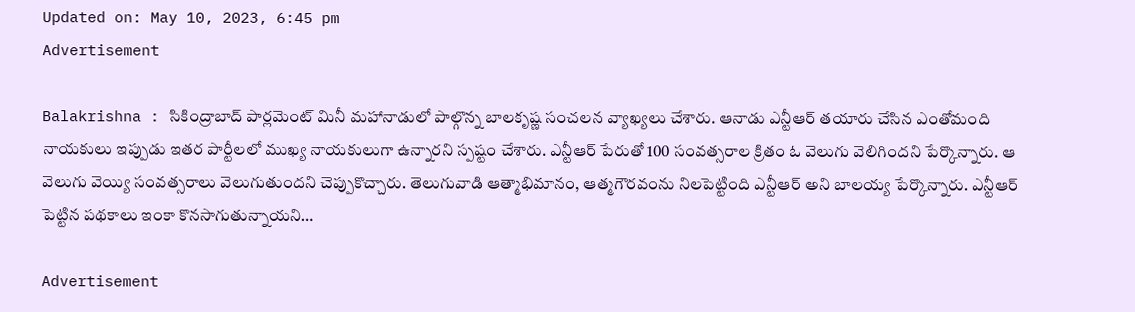Updated on: May 10, 2023, 6:45 pm
Advertisement

Balakrishna : సికింద్రాబాద్ పార్లమెంట్ మినీ మహానాడులో పాల్గొన్న బాలకృష్ణ సంచలన వ్యాఖ్యలు చేశారు. ఆనాడు ఎన్టీఆర్ తయారు చేసిన ఎంతోమంది నాయకులు ఇప్పుడు ఇతర పార్టీలలో ముఖ్య నాయకులుగా ఉన్నారని స్పష్టం చేశారు. ఎన్టీఆర్ పేరుతో 100 సంవత్సరాల క్రితం ఓ వెలుగు వెలిగిందని పేర్కొన్నారు. ఆ వెలుగు వెయ్యి సంవత్సరాలు వెలుగుతుందని చెప్పుకొచ్చారు. తెలుగువాడి ఆత్మాభిమానం, ఆత్మగౌరవంను నిలపెట్టింది ఎన్టీఆర్ అని బాలయ్య పేర్కొన్నారు. ఎన్టీఆర్ పెట్టిన పథకాలు ఇంకా కొనసాగుతున్నాయని…

Advertisement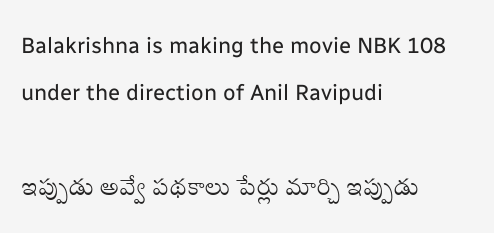Balakrishna is making the movie NBK 108 under the direction of Anil Ravipudi

ఇప్పుడు అవ్వే పథకాలు పేర్లు మార్చి ఇప్పుడు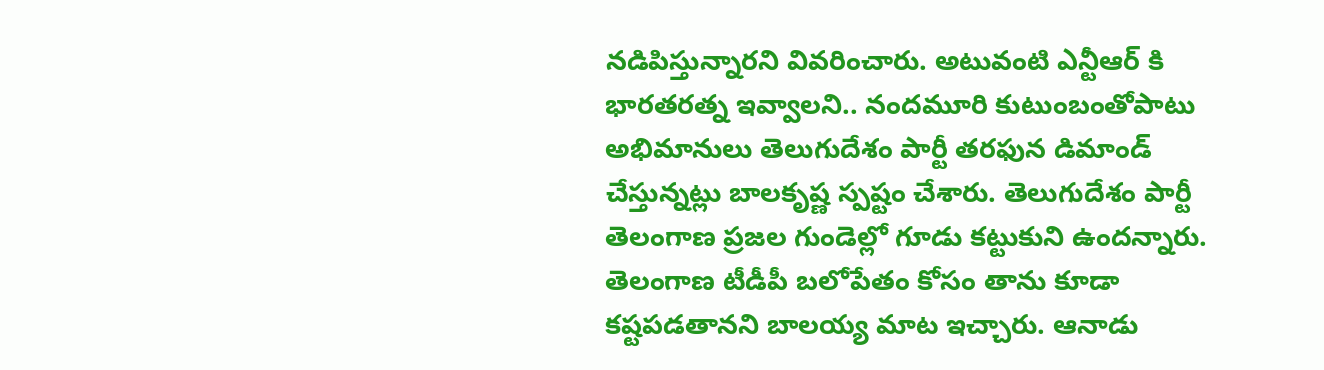నడిపిస్తున్నారని వివరించారు. అటువంటి ఎన్టీఆర్ కి భారతరత్న ఇవ్వాలని.. నందమూరి కుటుంబంతోపాటు అభిమానులు తెలుగుదేశం పార్టీ తరఫున డిమాండ్ చేస్తున్నట్లు బాలకృష్ణ స్పష్టం చేశారు. తెలుగుదేశం పార్టీ తెలంగాణ ప్రజల గుండెల్లో గూడు కట్టుకుని ఉందన్నారు. తెలంగాణ టీడీపీ బలోపేతం కోసం తాను కూడా కష్టపడతానని బాలయ్య మాట ఇచ్చారు. ఆనాడు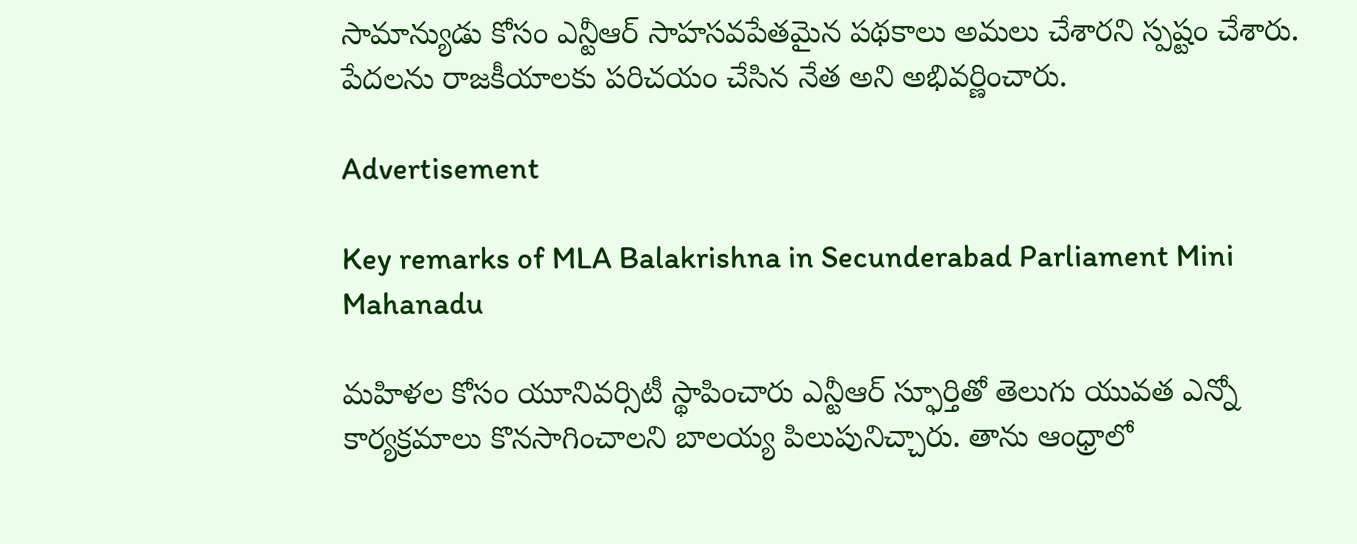సామాన్యుడు కోసం ఎన్టీఆర్ సాహసవపేతమైన పథకాలు అమలు చేశారని స్పష్టం చేశారు. పేదలను రాజకీయాలకు పరిచయం చేసిన నేత అని అభివర్ణించారు.

Advertisement

Key remarks of MLA Balakrishna in Secunderabad Parliament Mini Mahanadu

మహిళల కోసం యూనివర్సిటీ స్థాపించారు ఎన్టీఆర్ స్ఫూర్తితో తెలుగు యువత ఎన్నో కార్యక్రమాలు కొనసాగించాలని బాలయ్య పిలుపునిచ్చారు. తాను ఆంధ్రాలో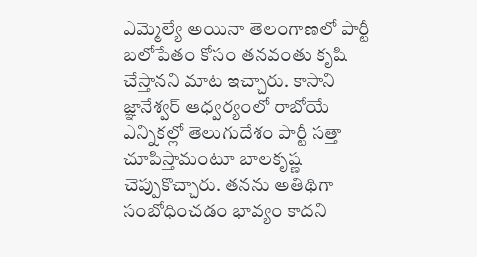ఎమ్మెల్యే అయినా తెలంగాణలో పార్టీ బలోపేతం కోసం తనవంతు కృషి చేస్తానని మాట ఇచ్చారు. కాసాని జ్ఞానేశ్వర్ ఆధ్వర్యంలో రాబోయే ఎన్నికల్లో తెలుగుదేశం పార్టీ సత్తా చూపిస్తామంటూ బాలకృష్ణ చెప్పుకొచ్చారు. తనను అతిథిగా సంబోధించడం భావ్యం కాదని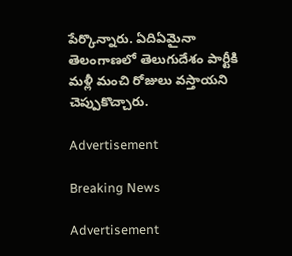పేర్కొన్నారు. ఏదిఏమైనా తెలంగాణలో తెలుగుదేశం పార్టీకి మళ్లీ మంచి రోజులు వస్తాయని చెప్పుకొచ్చారు.

Advertisement

Breaking News

Advertisement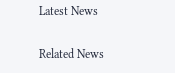Latest News

Related News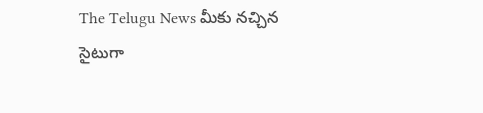The Telugu News మీకు నచ్చిన సైటుగా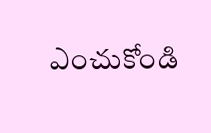ఎంచుకోండి